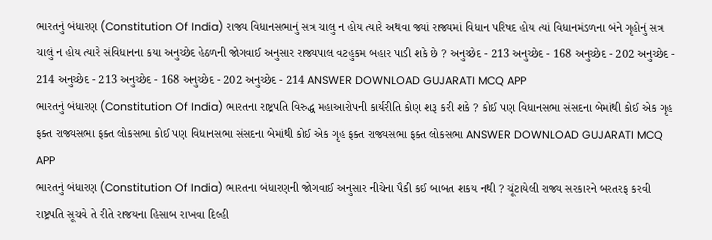ભારતનું બંધારણ (Constitution Of India) રાજ્ય વિધાનસભાનું સત્ર ચાલુ ન હોય ત્યારે અથવા જ્યાં રાજ્યમાં વિધાન પરિષદ હોય ત્યાં વિધાનમંડળના બંને ગૃહોનું સત્ર ચાલું ન હોય ત્યારે સંવિધાનના કયા અનુચ્છેદ હેઠળની જોગવાઈ અનુસાર રાજ્યપાલ વટહુકમ બહાર પાડી શકે છે ? અનુચ્છેદ - 213 અનુચ્છેદ - 168 અનુચ્છેદ - 202 અનુચ્છેદ - 214 અનુચ્છેદ - 213 અનુચ્છેદ - 168 અનુચ્છેદ - 202 અનુચ્છેદ - 214 ANSWER DOWNLOAD GUJARATI MCQ APP
ભારતનું બંધારણ (Constitution Of India) ભારતના રાષ્ટ્રપતિ વિરુદ્ધ મહાઆરોપની કાર્યરીતિ કોણ શરૂ કરી શકે ? કોઈ પણ વિધાનસભા સંસદના બેમાંથી કોઈ એક ગૃહ ફક્ત રાજ્યસભા ફક્ત લોકસભા કોઈ પણ વિધાનસભા સંસદના બેમાંથી કોઈ એક ગૃહ ફક્ત રાજ્યસભા ફક્ત લોકસભા ANSWER DOWNLOAD GUJARATI MCQ APP
ભારતનું બંધારણ (Constitution Of India) ભારતના બંધારણની જોગવાઈ અનુસાર નીચેના પૈકી કઈ બાબત શકય નથી ? ચૂંટાયેલી રાજ્ય સરકારને બરતરફ કરવી રાષ્ટ્રપતિ સૂચવે તે રીતે રાજયના હિસાબ રાખવા દિલ્હી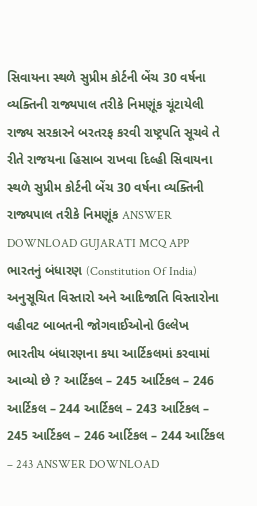સિવાયના સ્થળે સુપ્રીમ કોર્ટની બેંચ 30 વર્ષના વ્યક્તિની રાજ્યપાલ તરીકે નિમણૂંક ચૂંટાયેલી રાજ્ય સરકારને બરતરફ કરવી રાષ્ટ્રપતિ સૂચવે તે રીતે રાજયના હિસાબ રાખવા દિલ્હી સિવાયના સ્થળે સુપ્રીમ કોર્ટની બેંચ 30 વર્ષના વ્યક્તિની રાજ્યપાલ તરીકે નિમણૂંક ANSWER DOWNLOAD GUJARATI MCQ APP
ભારતનું બંધારણ (Constitution Of India) અનુસૂચિત વિસ્તારો અને આદિજાતિ વિસ્તારોના વહીવટ બાબતની જોગવાઈઓનો ઉલ્લેખ ભારતીય બંધારણના કયા આર્ટિકલમાં કરવામાં આવ્યો છે ? આર્ટિકલ – 245 આર્ટિકલ – 246 આર્ટિકલ – 244 આર્ટિકલ – 243 આર્ટિકલ – 245 આર્ટિકલ – 246 આર્ટિકલ – 244 આર્ટિકલ – 243 ANSWER DOWNLOAD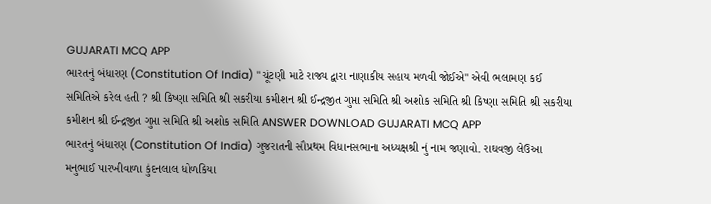GUJARATI MCQ APP
ભારતનું બંધારણ (Constitution Of India) "ચૂંટણી માટે રાજ્ય દ્વારા નાણાકીય સહાય મળવી જોઈએ" એવી ભલામણ કઈ સમિતિએ કરેલ હતી ? શ્રી કિષ્ણા સમિતિ શ્રી સકરીયા કમીશન શ્રી ઈન્દ્રજીત ગુપ્તા સમિતિ શ્રી અશોક સમિતિ શ્રી કિષ્ણા સમિતિ શ્રી સકરીયા કમીશન શ્રી ઈન્દ્રજીત ગુપ્તા સમિતિ શ્રી અશોક સમિતિ ANSWER DOWNLOAD GUJARATI MCQ APP
ભારતનું બંધારણ (Constitution Of India) ગુજરાતની સૌપ્રથમ વિધાનસભાના અધ્યક્ષશ્રી નું નામ જણાવો. રાઘવજી લેઉઆ મનુભાઈ પારખીવાળા કુંદનલાલ ધોળકિયા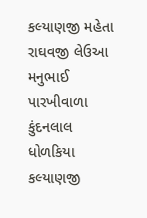કલ્યાણજી મહેતા રાઘવજી લેઉઆ મનુભાઈ પારખીવાળા કુંદનલાલ ધોળકિયા કલ્યાણજી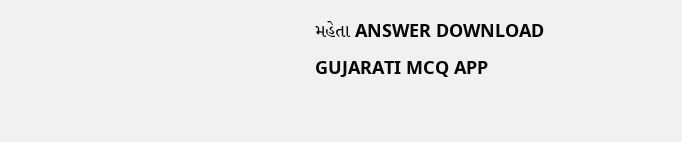મહેતા ANSWER DOWNLOAD GUJARATI MCQ APP